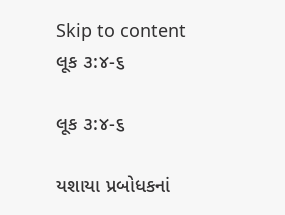Skip to content
લૂક ૩:૪-૬

લૂક ૩:૪-૬

યશાયા પ્રબોધકનાં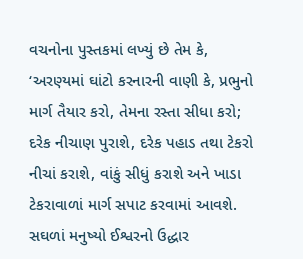વચનોના પુસ્તકમાં લખ્યું છે તેમ કે, ‘અરણ્યમાં ઘાંટો કરનારની વાણી કે, પ્રભુનો માર્ગ તૈયાર કરો, તેમના રસ્તા સીધા કરો;
દરેક નીચાણ પુરાશે, દરેક પહાડ તથા ટેકરો નીચાં કરાશે, વાંકું સીધું કરાશે અને ખાડા ટેકરાવાળાં માર્ગ સપાટ કરવામાં આવશે.
સઘળાં મનુષ્યો ઈશ્વરનો ઉદ્ધાર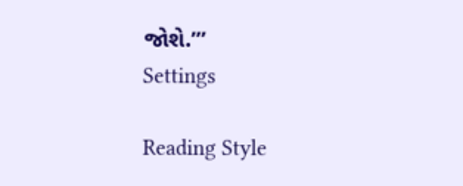જોશે.’”
Settings

Reading Style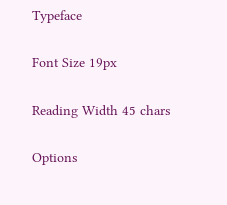Typeface

Font Size 19px

Reading Width 45 chars

Options